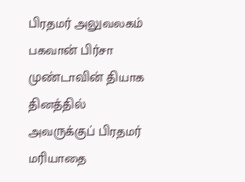பிரதமர் அலுவலகம்
பகவான் பிர்சா முண்டாவின் தியாக தினத்தில் அவருக்குப் பிரதமர் மரியாதை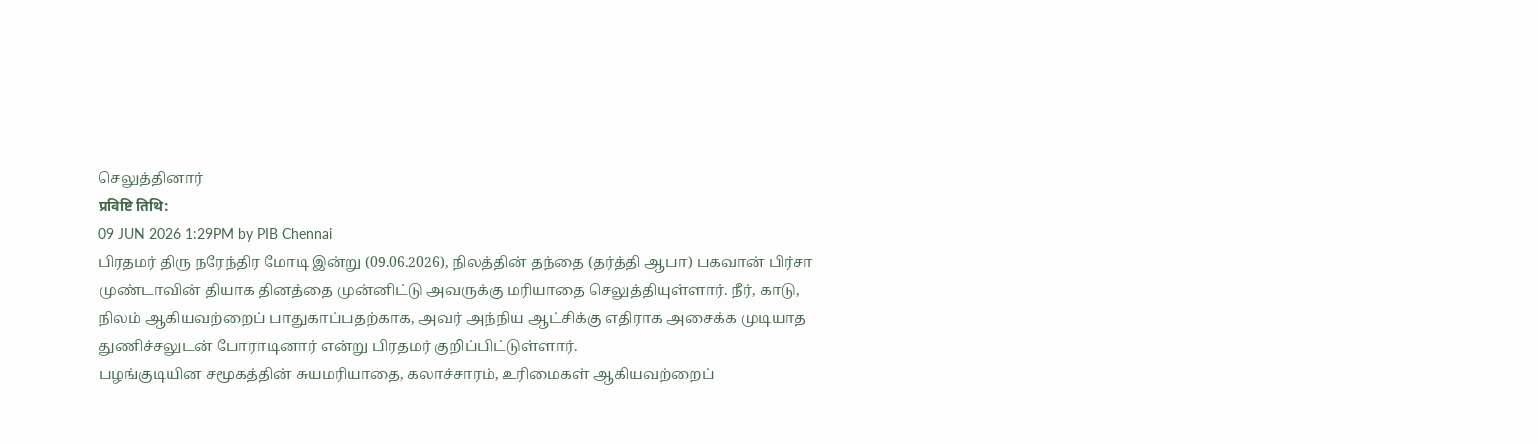செலுத்தினார்
प्रविष्टि तिथि:
09 JUN 2026 1:29PM by PIB Chennai
பிரதமர் திரு நரேந்திர மோடி இன்று (09.06.2026), நிலத்தின் தந்தை (தர்த்தி ஆபா) பகவான் பிர்சா முண்டாவின் தியாக தினத்தை முன்னிட்டு அவருக்கு மரியாதை செலுத்தியுள்ளார். நீர், காடு, நிலம் ஆகியவற்றைப் பாதுகாப்பதற்காக, அவர் அந்நிய ஆட்சிக்கு எதிராக அசைக்க முடியாத துணிச்சலுடன் போராடினார் என்று பிரதமர் குறிப்பிட்டுள்ளார்.
பழங்குடியின சமூகத்தின் சுயமரியாதை, கலாச்சாரம், உரிமைகள் ஆகியவற்றைப்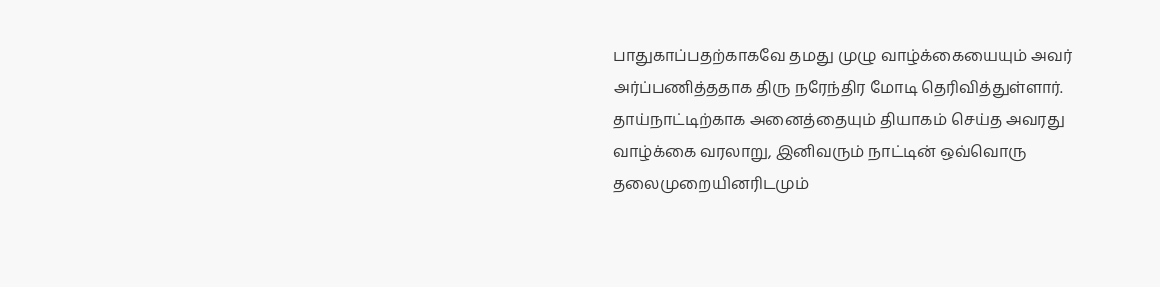பாதுகாப்பதற்காகவே தமது முழு வாழ்க்கையையும் அவர் அர்ப்பணித்ததாக திரு நரேந்திர மோடி தெரிவித்துள்ளார். தாய்நாட்டிற்காக அனைத்தையும் தியாகம் செய்த அவரது வாழ்க்கை வரலாறு, இனிவரும் நாட்டின் ஒவ்வொரு தலைமுறையினரிடமும்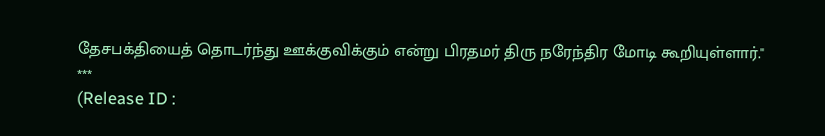தேசபக்தியைத் தொடர்ந்து ஊக்குவிக்கும் என்று பிரதமர் திரு நரேந்திர மோடி கூறியுள்ளார்."
***
(Release ID :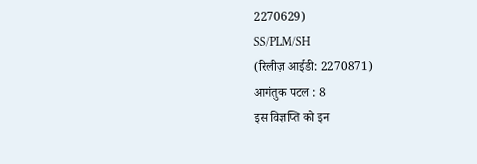2270629)
SS/PLM/SH
(रिलीज़ आईडी: 2270871)
आगंतुक पटल : 8
इस विज्ञप्ति को इन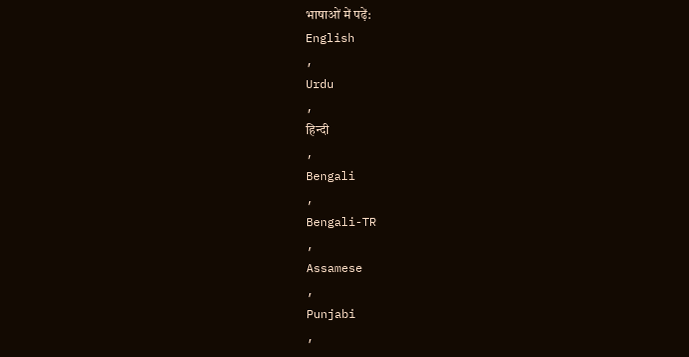भाषाओं में पढ़ें:
English
,
Urdu
,
हिन्दी
,
Bengali
,
Bengali-TR
,
Assamese
,
Punjabi
,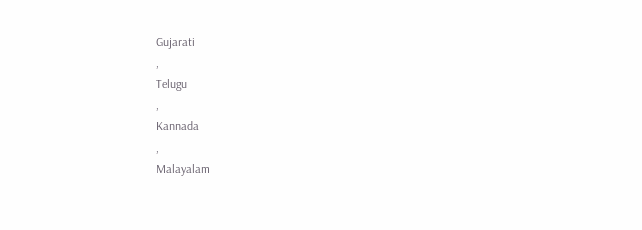Gujarati
,
Telugu
,
Kannada
,
Malayalam